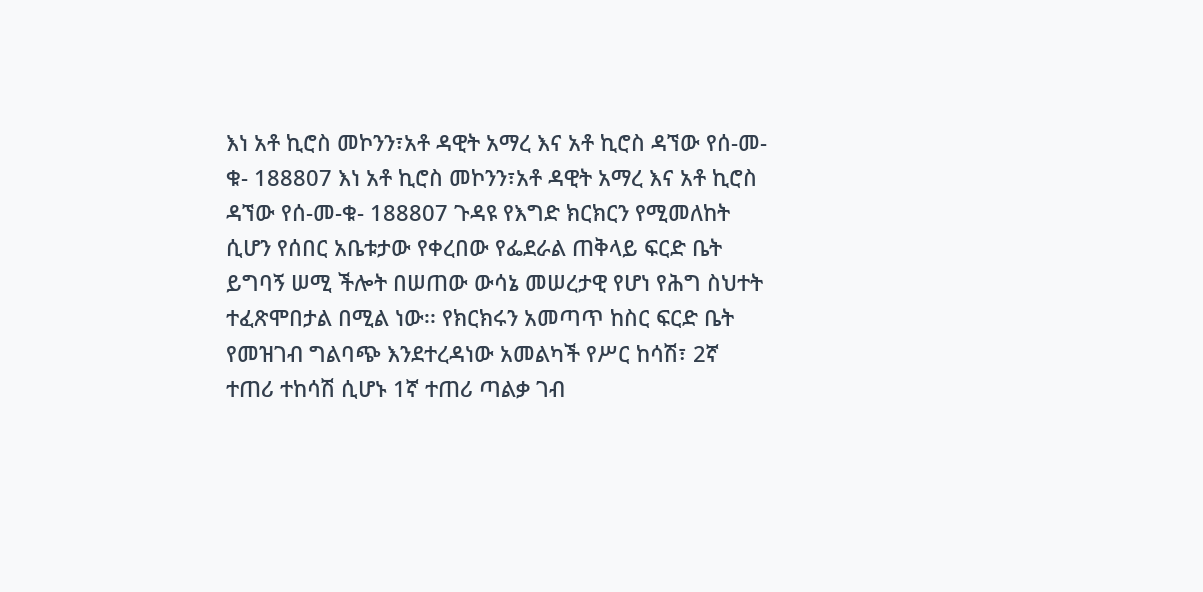እነ አቶ ኪሮስ መኮንን፣አቶ ዳዊት አማረ እና አቶ ኪሮስ ዳኘው የሰ-መ-ቁ- 188807 እነ አቶ ኪሮስ መኮንን፣አቶ ዳዊት አማረ እና አቶ ኪሮስ ዳኘው የሰ-መ-ቁ- 188807 ጉዳዩ የእግድ ክርክርን የሚመለከት ሲሆን የሰበር አቤቱታው የቀረበው የፌደራል ጠቅላይ ፍርድ ቤት ይግባኝ ሠሚ ችሎት በሠጠው ውሳኔ መሠረታዊ የሆነ የሕግ ስህተት ተፈጽሞበታል በሚል ነው፡፡ የክርክሩን አመጣጥ ከስር ፍርድ ቤት የመዝገብ ግልባጭ እንደተረዳነው አመልካች የሥር ከሳሽ፣ 2ኛ ተጠሪ ተከሳሽ ሲሆኑ 1ኛ ተጠሪ ጣልቃ ገብ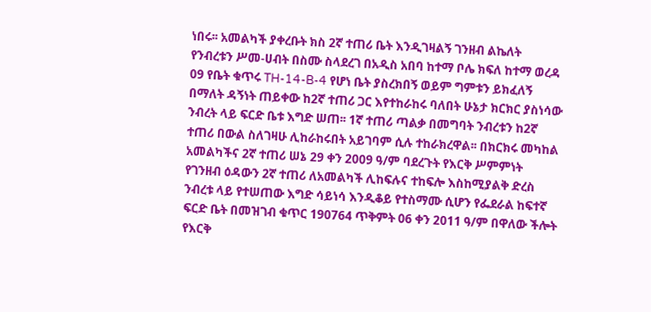ነበሩ፡፡ አመልካች ያቀረቡት ክስ 2ኛ ተጠሪ ቤት እንዲገዛልኝ ገንዘብ ልኬለት የንብረቱን ሥመ-ሀብት በስሙ ስላደረገ በአዲስ አበባ ከተማ ቦሌ ክፍለ ከተማ ወረዳ 09 የቤት ቁጥሩ TH-14-B-4 የሆነ ቤት ያስረክበኝ ወይም ግምቱን ይክፈለኝ በማለት ዳኝነት ጠይቀው ከ2ኛ ተጠሪ ጋር እየተከራከሩ ባለበት ሁኔታ ክርክር ያስነሳው ንብረት ላይ ፍርድ ቤቱ እግድ ሠጠ፡፡ 1ኛ ተጠሪ ጣልቃ በመግባት ንብረቱን ከ2ኛ ተጠሪ በውል ስለገዛሁ ሊከራከሩበት አይገባም ሲሉ ተከራክረዋል፡፡ በክርክሩ መካከል አመልካችና 2ኛ ተጠሪ ሠኔ 29 ቀን 2009 ዓ/ም ባደረጉት የእርቅ ሥምምነት የገንዘብ ዕዳውን 2ኛ ተጠሪ ለአመልካች ሊከፍሉና ተከፍሎ እስከሚያልቅ ድረስ ንብረቱ ላይ የተሠጠው እግድ ሳይነሳ እንዲቆይ የተስማሙ ሲሆን የፌደራል ከፍተኛ ፍርድ ቤት በመዝገብ ቁጥር 190764 ጥቅምት 06 ቀን 2011 ዓ/ም በዋለው ችሎት የእርቅ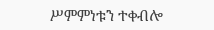ሥምምነቱን ተቀብሎ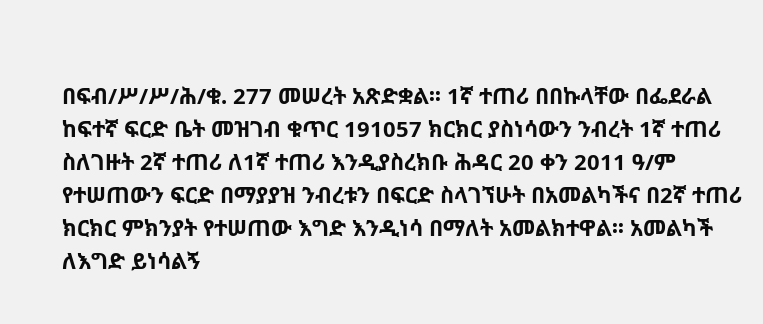በፍብ/ሥ/ሥ/ሕ/ቁ. 277 መሠረት አጽድቋል፡፡ 1ኛ ተጠሪ በበኩላቸው በፌደራል ከፍተኛ ፍርድ ቤት መዝገብ ቁጥር 191057 ክርክር ያስነሳውን ንብረት 1ኛ ተጠሪ ስለገዙት 2ኛ ተጠሪ ለ1ኛ ተጠሪ እንዲያስረክቡ ሕዳር 20 ቀን 2011 ዓ/ም የተሠጠውን ፍርድ በማያያዝ ንብረቱን በፍርድ ስላገኘሁት በአመልካችና በ2ኛ ተጠሪ ክርክር ምክንያት የተሠጠው እግድ እንዲነሳ በማለት አመልክተዋል፡፡ አመልካች ለእግድ ይነሳልኝ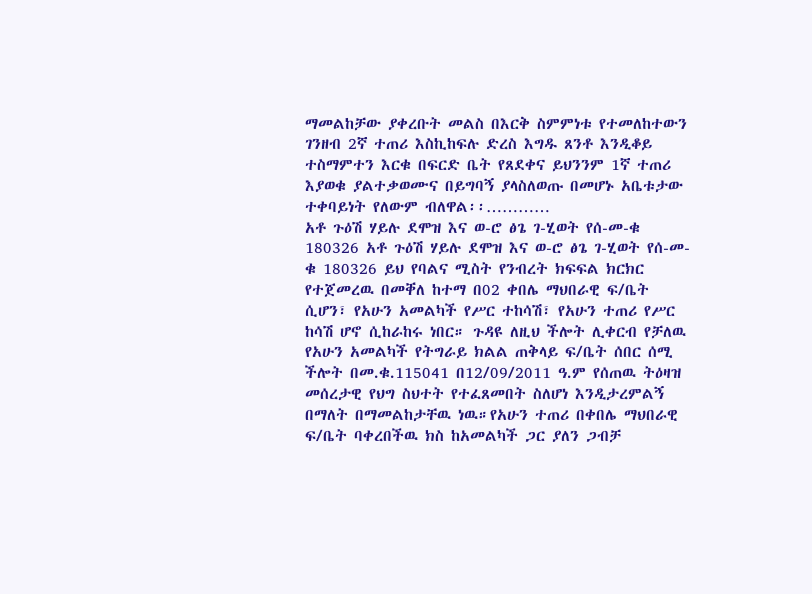ማመልከቻው ያቀረቡት መልስ በእርቅ ስምምነቱ የተመለከተውን ገንዘብ 2ኛ ተጠሪ እስኪከፍሉ ድረስ እግዱ ጸንቶ እንዲቆይ ተስማምተን እርቁ በፍርድ ቤት የጸደቀና ይህንንም 1ኛ ተጠሪ እያወቁ ያልተቃወሙና በይግባኝ ያላስለወጡ በመሆኑ አቤቱታው ተቀባይነት የለውም ብለዋል፡፡…………
አቶ ጉዕሽ ሃይሉ ደሞዝ እና ወ-ሮ ፅጌ ገ-ሂወት የሰ-መ-ቁ 180326 አቶ ጉዕሽ ሃይሉ ደሞዝ እና ወ-ሮ ፅጌ ገ-ሂወት የሰ-መ-ቁ 180326 ይህ የባልና ሚስት የንብረት ክፍፍል ክርክር የተጀመረዉ በመቐለ ከተማ በ02 ቀበሌ ማህበራዊ ፍ/ቤት ሲሆን፣ የአሁን አመልካች የሥር ተከሳሽ፣ የአሁን ተጠሪ የሥር ከሳሽ ሆኖ ሲከራከሩ ነበር። ጉዳዩ ለዚህ ችሎት ሊቀርብ የቻለዉ የአሁን አመልካች የትግራይ ክልል ጠቅላይ ፍ/ቤት ሰበር ሰሚ ችሎት በመ.ቁ.115041 በ12/09/2011 ዓ.ም የሰጠዉ ትዕዛዝ መሰረታዊ የህግ ስህተት የተፈጸመበት ስለሆነ እንዲታረምልኝ በማለት በማመልከታቸዉ ነዉ።የአሁን ተጠሪ በቀበሌ ማህበራዊ ፍ/ቤት ባቀረበችዉ ክስ ከአመልካች ጋር ያለን ጋብቻ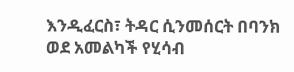እንዲፈርስ፣ ትዳር ሲንመሰርት በባንክ ወደ አመልካች የሂሳብ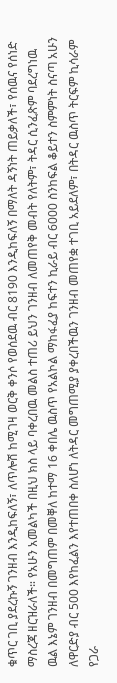ቁጥር ገቢ ያደረኩኝ ገንዘብ እንዲከፍለኝ፣ ለጥሎሽ ከሚገዛ ወርቅ ቀንሶ የወሰደዉ ብር 8190 እንዲከፍለኝ በማለት ዳኝነት ጠይቃለች፣ የሰዉና የሰነድ ማስረጃ ዘርዝራለች። የአሁን አመልካች በዚህ ክስ ላይ ባቀረበዉ መልስ ተጠሪ ይህን ገንዘብ ለመጠየቅ መብት የለትም፣ ትዳር ሲንፈጽም ባደረግነዉ ዉል እኔም ገንዘብ በመግጠም በመቐለ ከተማ 16 ቀበሌ ዉስጥ የአልኮል ማከፋፈያ ከፍተን ኪራይ ብር 6000 ስንከፍል ቆይተን ስምምነት ስናጣ አሁን ለዋርድያ ብር 500 እየከፈልን እየተጠበቀ ስለሆነ ለትዳር መግጠሚያ ያቀረበችዉን ገንዘብ መጠየቋ ተገቢ አይደለም፣ በትዳር ዉስጥ ትርፍም ኪሳራም የጋራ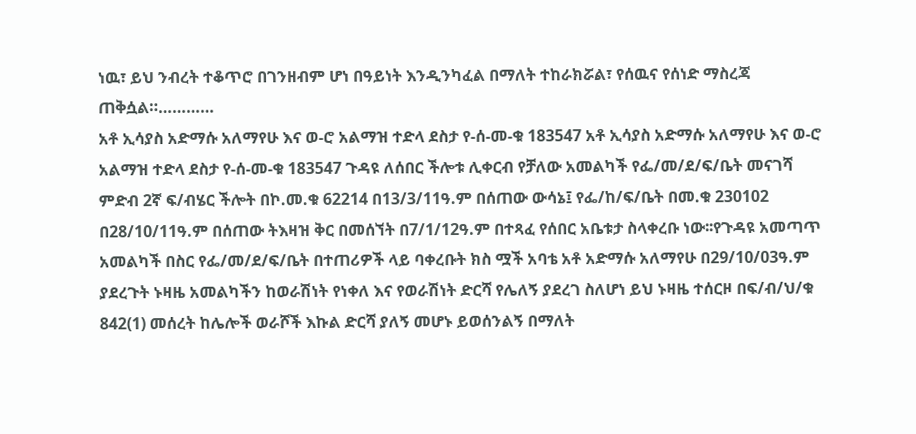ነዉ፣ ይህ ንብረት ተቆጥሮ በገንዘብም ሆነ በዓይነት እንዲንካፈል በማለት ተከራክሯል፣ የሰዉና የሰነድ ማስረጃ ጠቅሷል።…………
አቶ ኢሳያስ አድማሱ አለማየሁ እና ወ-ሮ አልማዝ ተድላ ደስታ የ-ሰ-መ-ቁ 183547 አቶ ኢሳያስ አድማሱ አለማየሁ እና ወ-ሮ አልማዝ ተድላ ደስታ የ-ሰ-መ-ቁ 183547 ጉዳዩ ለሰበር ችሎቱ ሊቀርብ የቻለው አመልካች የፌ/መ/ደ/ፍ/ቤት መናገሻ ምድብ 2ኛ ፍ/ብሄር ችሎት በኮ.መ.ቁ 62214 በ13/3/11ዓ.ም በሰጠው ውሳኔ፤ የፌ/ከ/ፍ/ቤት በመ.ቁ 230102 በ28/10/11ዓ.ም በሰጠው ትእዛዝ ቅር በመሰኘት በ7/1/12ዓ.ም በተጻፈ የሰበር አቤቱታ ስላቀረቡ ነው፡፡የጉዳዩ አመጣጥ አመልካች በስር የፌ/መ/ደ/ፍ/ቤት በተጠሪዎች ላይ ባቀረቡት ክስ ሟች አባቴ አቶ አድማሱ አለማየሁ በ29/10/03ዓ.ም ያደረጉት ኑዛዜ አመልካችን ከወራሽነት የነቀለ እና የወራሽነት ድርሻ የሌለኝ ያደረገ ስለሆነ ይህ ኑዛዜ ተሰርዞ በፍ/ብ/ህ/ቁ 842(1) መሰረት ከሌሎች ወራሾች እኩል ድርሻ ያለኝ መሆኑ ይወሰንልኝ በማለት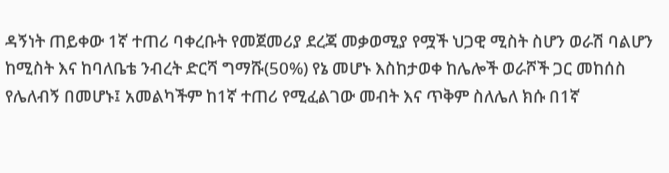ዳኝነት ጠይቀው 1ኛ ተጠሪ ባቀረቡት የመጀመሪያ ደረጃ መቃወሚያ የሟች ህጋዊ ሚስት ስሆን ወራሽ ባልሆን ከሚስት እና ከባለቤቴ ንብረት ድርሻ ግማሹ(50%) የኔ መሆኑ እስከታወቀ ከሌሎች ወራሾች ጋር መከሰስ የሌለብኝ በመሆኑ፤ አመልካችም ከ1ኛ ተጠሪ የሚፈልገው መብት እና ጥቅም ስለሌለ ክሱ በ1ኛ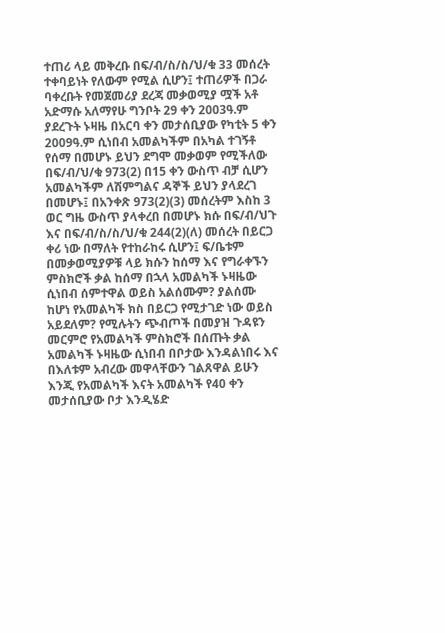ተጠሪ ላይ መቅረቡ በፍ/ብ/ስ/ስ/ህ/ቁ 33 መሰረት ተቀባይነት የለውም የሚል ሲሆን፤ ተጠሪዎች በጋራ ባቀረቡት የመጀመሪያ ደረጃ መቃወሚያ ሟች አቶ አድማሱ አለማየሁ ግንቦት 29 ቀን 2003ዓ.ም ያደረጉት ኑዛዜ በአርባ ቀን መታሰቢያው የካቲት 5 ቀን 2009ዓ.ም ሲነበብ አመልካችም በአካል ተገኝቶ የሰማ በመሆኑ ይህን ደግሞ መቃወም የሚችለው በፍ/ብ/ህ/ቁ 973(2) በ15 ቀን ውስጥ ብቻ ሲሆን አመልካችም ለሽምግልና ዳኞች ይህን ያላደረገ በመሆኑ፤ በአንቀጽ 973(2)(3) መሰረትም እስከ 3 ወር ግዜ ውስጥ ያላቀረበ በመሆኑ ክሱ በፍ/ብ/ህጉ እና በፍ/ብ/ስ/ስ/ህ/ቁ 244(2)(ለ) መሰረት በይርጋ ቀሪ ነው በማለት የተከራከሩ ሲሆን፤ ፍ/ቤቱም በመቃወሚያዎቹ ላይ ክሱን ከሰማ እና የግራቀኙን ምስክሮች ቃል ከሰማ በኋላ አመልካች ኑዛዜው ሲነበብ ሰምተዋል ወይስ አልሰሙም? ያልሰሙ ከሆነ የአመልካች ክስ በይርጋ የሚታገድ ነው ወይስ አይደለም? የሚሉትን ጭብጦች በመያዝ ጉዳዩን መርምሮ የአመልካች ምስክሮች በሰጡት ቃል አመልካች ኑዛዜው ሲነበብ በቦታው እንዳልነበሩ እና በእለቱም አብረው መዋላቸውን ገልጸዋል ይሁን እንጂ የአመልካች እናት አመልካች የ40 ቀን መታሰቢያው ቦታ እንዲሄድ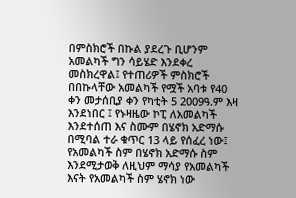በምስክሮች በኩል ያደረጉ ቢሆንም አመልካች ግን ሳይሄድ እንደቀረ መስክረዋል፤ የተጠሪዎች ምስክሮች በበኩላቸው አመልካች የሟች አባቱ የ40 ቀን መታሰቢያ ቀን የካቲት 5 2009ዓ.ም እዛ እንደነበር ፤ የኑዛዜው ኮፒ ለአመልካች እንደተሰጠ እና ስሙም በሄኖክ አድማሱ በሚባል ተራ ቁጥር 13 ላይ የሰፈረ ነው፤ የአመልካች ስም በሄኖክ አድማሱ ስም እንደሚታወቅ ለዚህም ማሳያ የአመልካች እናት የአመልካች ስም ሄኖክ ነው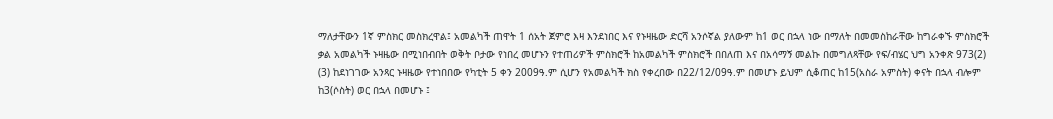ማለታቸውን 1ኛ ምስክር መስክረዋል፤ አመልካች ጠዋት 1 ሰአት ጀምሮ እዛ እንደነበር እና የኑዛዜው ድርሻ አንሶኛል ያለውም ከ1 ወር በኋላ ነው በማለት በመመስከራቸው ከግራቀኙ ምስክሮች ቃል አመልካች ኑዛዜው በሚነበብበት ወቅት ቦታው የነበረ መሆኑን የተጠሪዎች ምስክሮች ከአመልካች ምስክሮች በበለጠ እና በአሳማኝ መልኩ በመግለጻቸው የፍ/ብሄር ህግ አንቀጽ 973(2) (3) ከደነገገው አንጻር ኑዛዜው የተነበበው የካቲት 5 ቀን 2009ዓ.ም ሲሆን የአመልካች ክስ የቀረበው በ22/12/09ዓ.ም በመሆኑ ይህም ሲቆጠር ከ15(አስራ አምስት) ቀናት በኋላ ብሎም ከ3(ሶስት) ወር በኋላ በመሆኑ ፤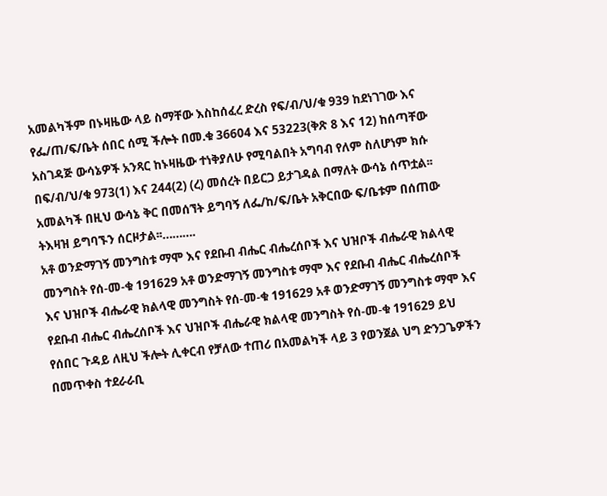አመልካችም በኑዛዜው ላይ ስማቸው እስከሰፈረ ድረስ የፍ/ብ/ህ/ቁ 939 ከደነገገው እና የፌ/ጠ/ፍ/ቤት ሰበር ሰሚ ችሎት በመ.ቁ 36604 እና 53223(ቅጽ 8 እና 12) ከሰጣቸው አስገዳጅ ውሳኔዎች አንጻር ከኑዛዜው ተነቅያለሁ የሚባልበት አግባብ የለም ስለሆነም ክሱ በፍ/ብ/ህ/ቁ 973(1) እና 244(2) (ረ) መሰረት በይርጋ ይታገዳል በማለት ውሳኔ ሰጥቷል፡፡ አመልካች በዚህ ውሳኔ ቅር በመሰኘት ይግባኝ ለፌ/ከ/ፍ/ቤት አቅርበው ፍ/ቤቱም በሰጠው ትእዛዝ ይግባኙን ሰርዞታል፡፡……….
አቶ ወንድማገኝ መንግስቱ ማሞ እና የደቡብ ብሔር ብሔረሰቦች እና ህዝቦች ብሔራዊ ክልላዊ መንግስት የሰ-መ-ቁ 191629 አቶ ወንድማገኝ መንግስቱ ማሞ እና የደቡብ ብሔር ብሔረሰቦች እና ህዝቦች ብሔራዊ ክልላዊ መንግስት የሰ-መ-ቁ 191629 አቶ ወንድማገኝ መንግስቱ ማሞ እና የደቡብ ብሔር ብሔረሰቦች እና ህዝቦች ብሔራዊ ክልላዊ መንግስት የሰ-መ-ቁ 191629 ይህ የሰበር ጉዳይ ለዚህ ችሎት ሊቀርብ የቻለው ተጠሪ በአመልካች ላይ 3 የወንጀል ህግ ድንጋጌዎችን በመጥቀስ ተደራራቢ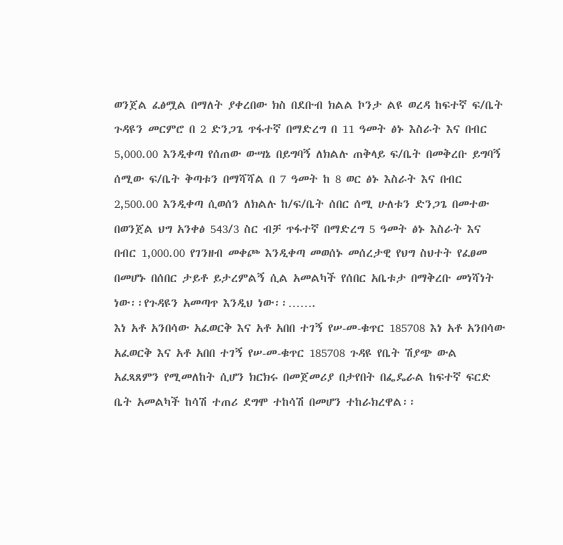ወንጀል ፈፅሟል በማለት ያቀረበው ክስ በደቡብ ክልል ኮንታ ልዩ ወረዳ ከፍተኛ ፍ/ቤት ጉዳዩን መርምሮ በ 2 ድንጋጌ ጥፋተኛ በማድረግ በ 11 ዓመት ፅኑ እስራት እና በብር 5,000.00 እንዲቀጣ የሰጠው ውሣኔ በይግባኝ ለክልሉ ጠቅላይ ፍ/ቤት በመቅረቡ ይግባኝ ሰሚው ፍ/ቤት ቅጣቱን በማሻሻል በ 7 ዓመት ከ 8 ወር ፅኑ እስራት እና በብር 2,500.00 እንዲቀጣ ሲወሰን ለክልሉ ከ/ፍ/ቤት ሰበር ሰሚ ሁለቱን ድንጋጌ በመተው በወንጀል ህግ አንቀፅ 543/3 ስር ብቻ ጥፋተኛ በማድረግ 5 ዓመት ፅኑ እስራት እና በብር 1,000.00 የገንዘብ መቀጮ እንዲቀጣ መወሰኑ መሰረታዊ የህግ ስህተት የፈፀመ በመሆኑ በሰበር ታይቶ ይታረምልኝ ሲል አመልካች የሰበር አቤቱታ በማቅረቡ መነሻነት ነው፡፡የጉዳዩን አመጣጥ እንዲህ ነው፡፡…….
እነ አቶ አንበሳው አፈወርቅ እና አቶ አበበ ተገኝ የሠ-መ-ቁጥር 185708 እነ አቶ አንበሳው አፈወርቅ እና አቶ አበበ ተገኝ የሠ-መ-ቁጥር 185708 ጉዳዩ የቤት ሽያጭ ውል አፈጻጸምን የሚመለከት ሲሆን ክርክሩ በመጀመሪያ በታየበት በፌዴራል ከፍተኛ ፍርድ ቤት አመልካች ከሳሽ ተጠሪ ደግሞ ተከሳሽ በመሆን ተከራክረዋል፡፡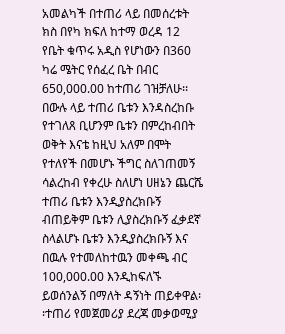አመልካች በተጠሪ ላይ በመሰረቱት ክስ በየካ ክፍለ ከተማ ወረዳ 12 የቤት ቁጥሩ አዲስ የሆነውን በ360 ካሬ ሜትር የሰፈረ ቤት በብር 650,000.00 ከተጠሪ ገዝቻለሁ፡፡ በውሉ ላይ ተጠሪ ቤቱን እንዳስረከቡ የተገለጸ ቢሆንም ቤቱን በምረከብበት ወቅት እናቴ ከዚህ አለም በሞት የተለየች በመሆኑ ችግር ስለገጠመኝ ሳልረከብ የቀረሁ ስለሆነ ሀዘኔን ጨርሼ ተጠሪ ቤቱን እንዲያስረክቡኝ ብጠይቅም ቤቱን ሊያስረክቡኝ ፈቃደኛ ስላልሆኑ ቤቱን እንዲያስረክቡኝ እና በዉሉ የተመለከተዉን መቀጫ ብር 100,000.00 እንዲከፍለኙ ይወሰንልኝ በማለት ዳኝነት ጠይቀዋል፡፡ተጠሪ የመጀመሪያ ደረጃ መቃወሚያ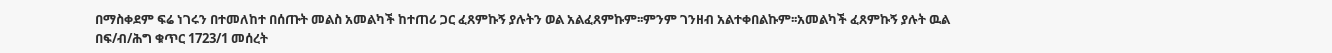በማስቀደም ፍሬ ነገሩን በተመለከተ በሰጡት መልስ አመልካች ከተጠሪ ጋር ፈጸምኩኝ ያሉትን ወል አልፈጸምኩም፡፡ምንም ገንዘብ አልተቀበልኩም፡፡አመልካች ፈጸምኩኝ ያሉት ዉል በፍ/ብ/ሕግ ቁጥር 1723/1 መሰረት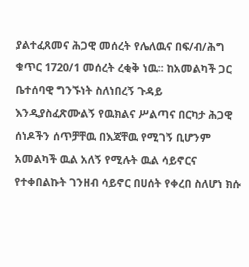ያልተፈጸመና ሕጋዊ መሰረት የሌለዉና በፍ/ብ/ሕግ ቁጥር 1720/1 መሰረት ረቂቅ ነዉ፡፡ ከአመልካች ጋር ቤተሰባዊ ግንኙነት ስለነበረኝ ጉዳይ እንዲያስፈጽሙልኝ የዉክልና ሥልጣና በርካታ ሕጋዊ ሰነዶችን ሰጥቻቸዉ በእጃቸዉ የሚገኝ ቢሆንም አመልካች ዉል አለኝ የሚሉት ዉል ሳይኖርና የተቀበልኩት ገንዘብ ሳይኖር በሀሰት የቀረበ ስለሆነ ክሱ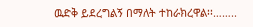ዉድቅ ይደረግልኝ በማለት ተከራክረዋል፡፡……..